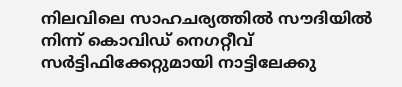നിലവിലെ സാഹചര്യത്തിൽ സൗദിയിൽ നിന്ന് കൊവിഡ് നെഗറ്റീവ് സർട്ടിഫിക്കേറ്റുമായി നാട്ടിലേക്കു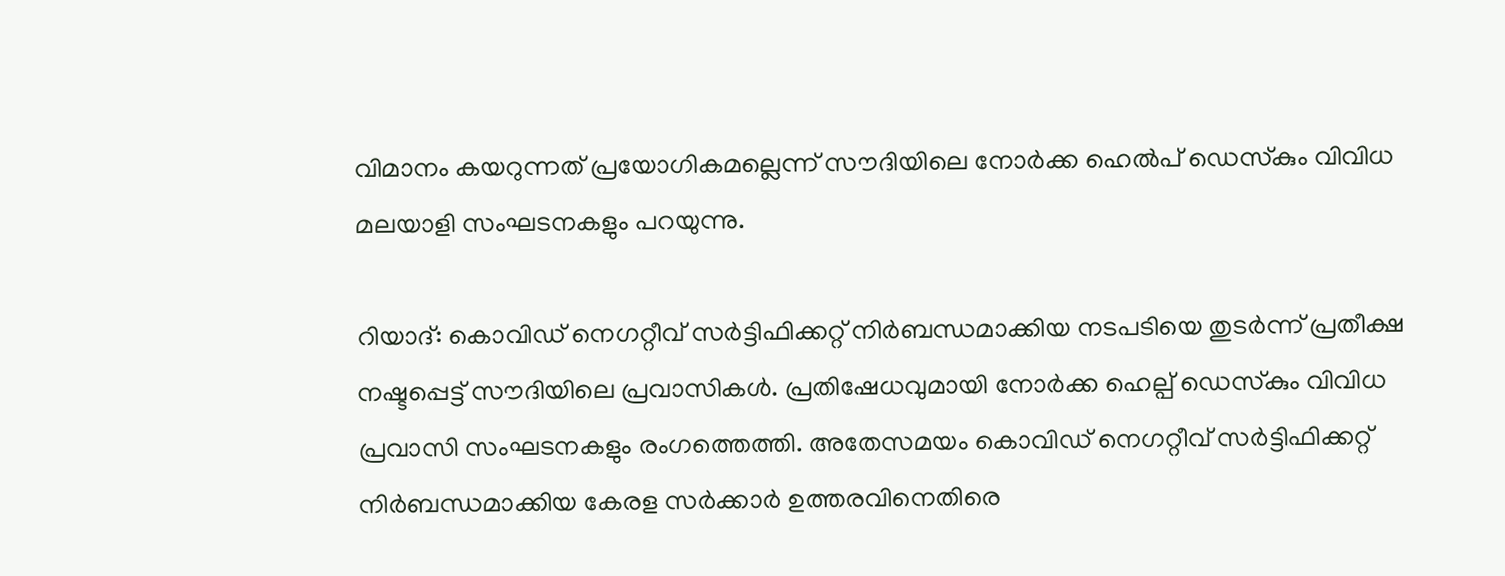വിമാനം കയറുന്നത് പ്രയോഗികമല്ലെന്ന് സൗദിയിലെ നോർക്ക ഹെൽപ് ഡെസ്‌കും വിവിധ മലയാളി സംഘടനകളും പറയുന്നു.

റിയാദ്: കൊവിഡ് നെഗറ്റീവ് സർട്ടിഫിക്കറ്റ് നിർബന്ധമാക്കിയ നടപടിയെ തുടർന്ന് പ്രതീക്ഷ നഷ്ടപ്പെട്ട് സൗദിയിലെ പ്രവാസികൾ. പ്രതിഷേധവുമായി നോർക്ക ഹെല്പ് ഡെസ്‌കും വിവിധ പ്രവാസി സംഘടനകളും രംഗത്തെത്തി. അതേസമയം കൊവിഡ് നെഗറ്റീവ് സർട്ടിഫിക്കറ്റ് നിർബന്ധമാക്കിയ കേരള സർക്കാർ ഉത്തരവിനെതിരെ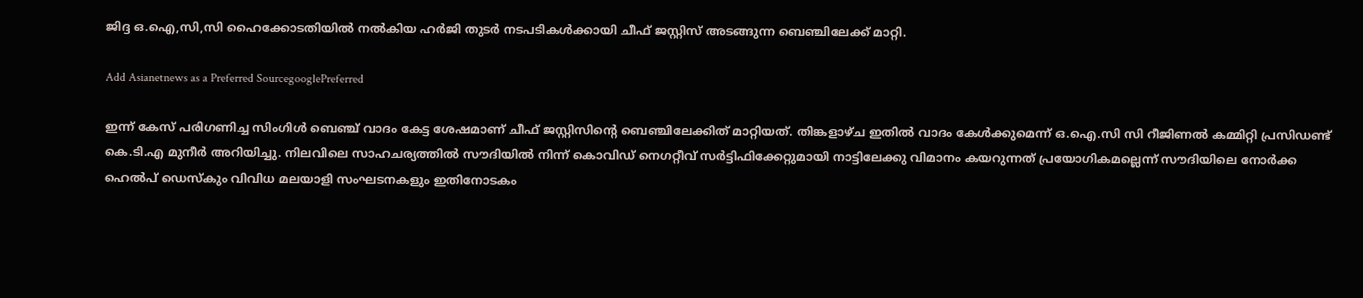ജിദ്ദ ഒ.ഐ,സി,സി ഹൈക്കോടതിയിൽ നൽകിയ ഹർജി തുടർ നടപടികൾക്കായി ചീഫ് ജസ്റ്റിസ് അടങ്ങുന്ന ബെഞ്ചിലേക്ക് മാറ്റി.

Add Asianetnews as a Preferred SourcegooglePreferred

ഇന്ന് കേസ് പരിഗണിച്ച സിംഗിൾ ബെഞ്ച് വാദം കേട്ട ശേഷമാണ് ചീഫ് ജസ്റ്റിസിന്റെ ബെഞ്ചിലേക്കിത് മാറ്റിയത്. തിങ്കളാഴ്ച ഇതിൽ വാദം കേൾക്കുമെന്ന് ഒ.ഐ.സി സി റീജിണൽ കമ്മിറ്റി പ്രസിഡണ്ട് കെ.ടി.എ മുനീർ അറിയിച്ചു. നിലവിലെ സാഹചര്യത്തിൽ സൗദിയിൽ നിന്ന് കൊവിഡ് നെഗറ്റീവ് സർട്ടിഫിക്കേറ്റുമായി നാട്ടിലേക്കു വിമാനം കയറുന്നത് പ്രയോഗികമല്ലെന്ന് സൗദിയിലെ നോർക്ക ഹെൽപ് ഡെസ്‌കും വിവിധ മലയാളി സംഘടനകളും ഇതിനോടകം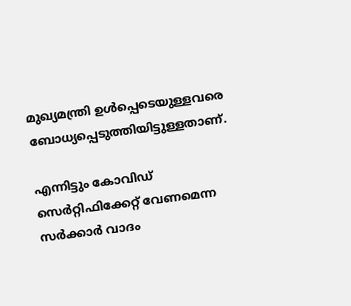മുഖ്യമന്ത്രി ഉൾപ്പെടെയുള്ളവരെ ബോധ്യപ്പെടുത്തിയിട്ടുള്ളതാണ്.

എന്നിട്ടും കോവിഡ് സെർറ്റിഫിക്കേറ്റ് വേണമെന്ന സർക്കാർ വാദം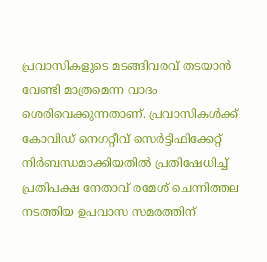പ്രവാസികളുടെ മടങ്ങിവരവ് തടയാൻ വേണ്ടി മാത്രമെന്ന വാദം ശെരിവെക്കുന്നതാണ്. പ്രവാസികൾക്ക് കോവിഡ് നെഗറ്റീവ് സെർട്ടിഫിക്കേറ്റ് നിർബന്ധമാക്കിയതിൽ പ്രതിഷേധിച്ച് പ്രതിപക്ഷ നേതാവ് രമേശ് ചെന്നിത്തല നടത്തിയ ഉപവാസ സമരത്തിന്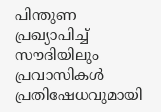പിന്തുണ പ്രഖ്യാപിച്ച് സൗദിയിലും പ്രവാസികൾ പ്രതിഷേധവുമായി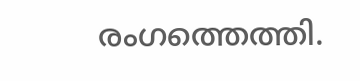രംഗത്തെത്തി.